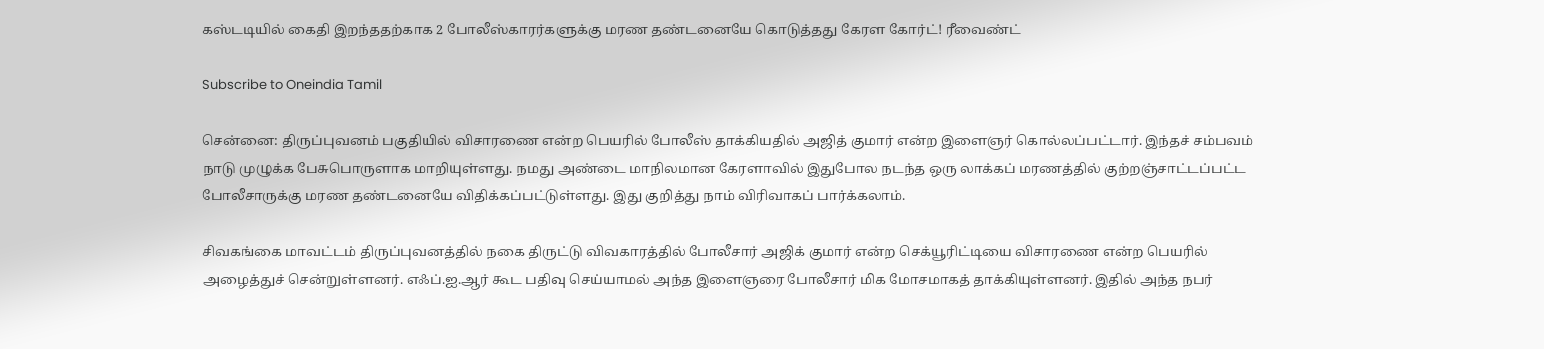கஸ்டடியில் கைதி இறந்ததற்காக 2 போலீஸ்காரர்களுக்கு மரண தண்டனையே கொடுத்தது கேரள கோர்ட்! ரீவைண்ட்

Subscribe to Oneindia Tamil

சென்னை: திருப்புவனம் பகுதியில் விசாரணை என்ற பெயரில் போலீஸ் தாக்கியதில் அஜித் குமார் என்ற இளைஞர் கொல்லப்பட்டார். இந்தச் சம்பவம் நாடு முழுக்க பேசுபொருளாக மாறியுள்ளது. நமது அண்டை மாநிலமான கேரளாவில் இதுபோல நடந்த ஒரு லாக்கப் மரணத்தில் குற்றஞ்சாட்டப்பட்ட போலீசாருக்கு மரண தண்டனையே விதிக்கப்பட்டுள்ளது. இது குறித்து நாம் விரிவாகப் பார்க்கலாம்.

சிவகங்கை மாவட்டம் திருப்புவனத்தில் நகை திருட்டு விவகாரத்தில் போலீசார் அஜிக் குமார் என்ற செக்யூரிட்டியை விசாரணை என்ற பெயரில் அழைத்துச் சென்றுள்ளனர். எஃப்.ஐ.ஆர் கூட பதிவு செய்யாமல் அந்த இளைஞரை போலீசார் மிக மோசமாகத் தாக்கியுள்ளனர். இதில் அந்த நபர்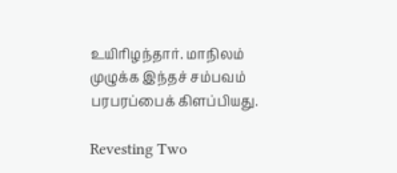உயிரிழந்தார். மாநிலம் முழுக்க இந்தச் சம்பவம் பரபரப்பைக் கிளப்பியது.

Revesting Two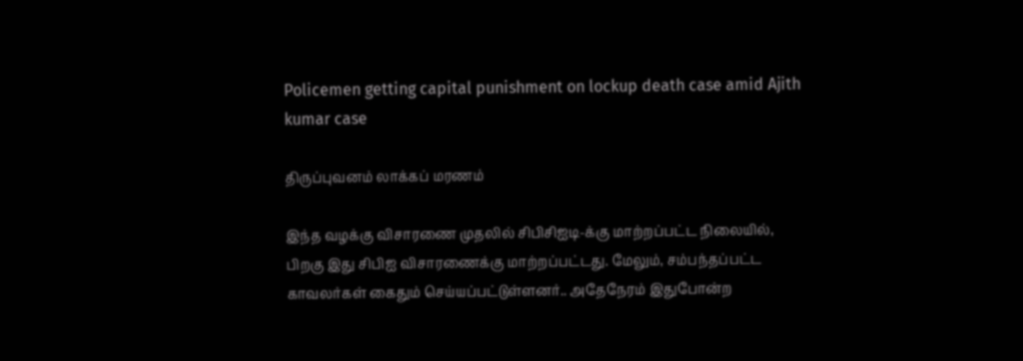Policemen getting capital punishment on lockup death case amid Ajith kumar case

திருப்புவனம் லாக்கப் மரணம்

இந்த வழக்கு விசாரணை முதலில் சிபிசிஐடி-க்கு மாற்றப்பட்ட நிலையில், பிறகு இது சிபிஐ விசாரணைக்கு மாற்றப்பட்டது. மேலும், சம்பந்தப்பட்ட காவலர்கள் கைதும் செய்யப்பட்டுள்ளனர்.. அதேநேரம் இதுபோன்ற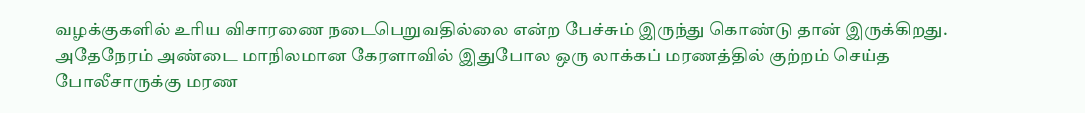வழக்குகளில் உரிய விசாரணை நடைபெறுவதில்லை என்ற பேச்சும் இருந்து கொண்டு தான் இருக்கிறது. அதேநேரம் அண்டை மாநிலமான கேரளாவில் இதுபோல ஒரு லாக்கப் மரணத்தில் குற்றம் செய்த போலீசாருக்கு மரண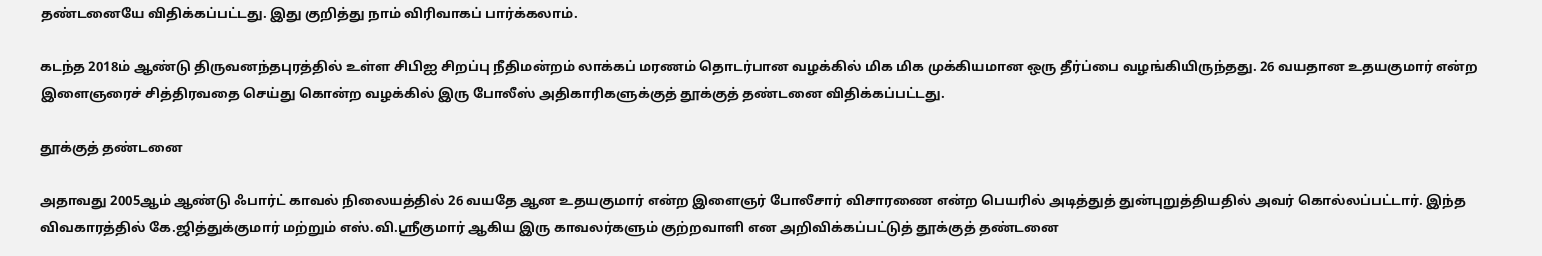தண்டனையே விதிக்கப்பட்டது. இது குறித்து நாம் விரிவாகப் பார்க்கலாம்.

கடந்த 2018ம் ஆண்டு திருவனந்தபுரத்தில் உள்ள சிபிஐ சிறப்பு நீதிமன்றம் லாக்கப் மரணம் தொடர்பான வழக்கில் மிக மிக முக்கியமான ஒரு தீர்ப்பை வழங்கியிருந்தது. 26 வயதான உதயகுமார் என்ற இளைஞரைச் சித்திரவதை செய்து கொன்ற வழக்கில் இரு போலீஸ் அதிகாரிகளுக்குத் தூக்குத் தண்டனை விதிக்கப்பட்டது.

தூக்குத் தண்டனை

அதாவது 2005ஆம் ஆண்டு ஃபார்ட் காவல் நிலையத்தில் 26 வயதே ஆன உதயகுமார் என்ற இளைஞர் போலீசார் விசாரணை என்ற பெயரில் அடித்துத் துன்புறுத்தியதில் அவர் கொல்லப்பட்டார். இந்த விவகாரத்தில் கே.ஜித்துக்குமார் மற்றும் எஸ்.வி.ஸ்ரீகுமார் ஆகிய இரு காவலர்களும் குற்றவாளி என அறிவிக்கப்பட்டுத் தூக்குத் தண்டனை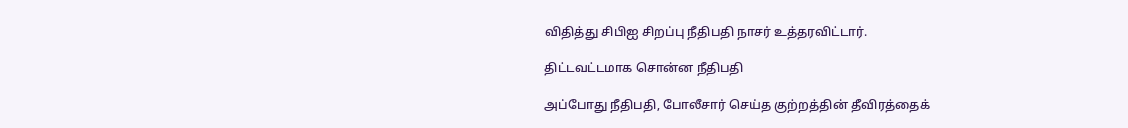விதித்து சிபிஐ சிறப்பு நீதிபதி நாசர் உத்தரவிட்டார்.

திட்டவட்டமாக சொன்ன நீதிபதி

அப்போது நீதிபதி, போலீசார் செய்த குற்றத்தின் தீவிரத்தைக்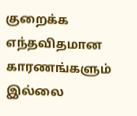குறைக்க எந்தவிதமான காரணங்களும் இல்லை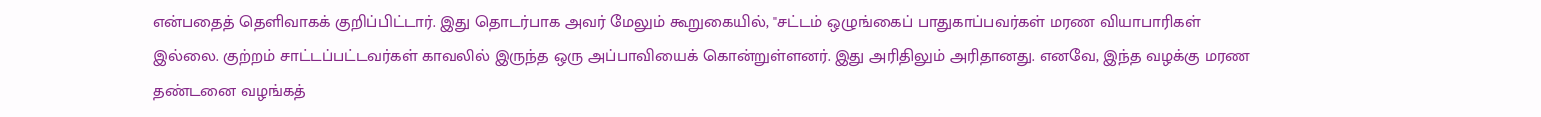என்பதைத் தெளிவாகக் குறிப்பிட்டார். இது தொடர்பாக அவர் மேலும் கூறுகையில், "சட்டம் ஒழுங்கைப் பாதுகாப்பவர்கள் மரண வியாபாரிகள் இல்லை. குற்றம் சாட்டப்பட்டவர்கள் காவலில் இருந்த ஒரு அப்பாவியைக் கொன்றுள்ளனர். இது அரிதிலும் அரிதானது. எனவே, இந்த வழக்கு மரண தண்டனை வழங்கத்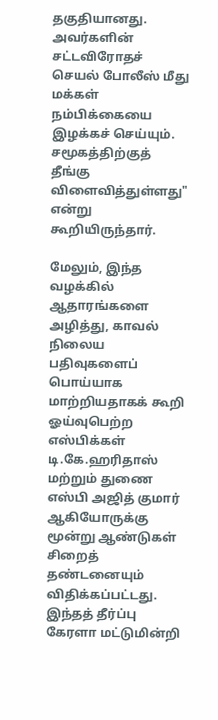தகுதியானது. அவர்களின் சட்டவிரோதச் செயல் போலீஸ் மீது மக்கள் நம்பிக்கையை இழக்கச் செய்யும். சமூகத்திற்குத் தீங்கு விளைவித்துள்ளது" என்று கூறியிருந்தார்.

மேலும், இந்த வழக்கில் ஆதாரங்களை அழித்து, காவல் நிலைய பதிவுகளைப் பொய்யாக மாற்றியதாகக் கூறி ஓய்வுபெற்ற எஸ்பிக்கள் டி.கே.ஹரிதாஸ் மற்றும் துணை எஸ்பி அஜித் குமார் ஆகியோருக்கு மூன்று ஆண்டுகள் சிறைத் தண்டனையும் விதிக்கப்பட்டது. இந்தத் தீர்ப்பு கேரளா மட்டுமின்றி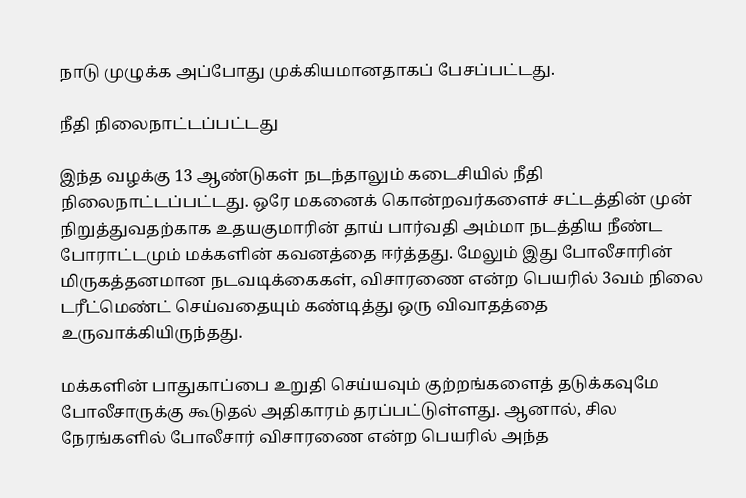நாடு முழுக்க அப்போது முக்கியமானதாகப் பேசப்பட்டது.

நீதி நிலைநாட்டப்பட்டது

இந்த வழக்கு 13 ஆண்டுகள் நடந்தாலும் கடைசியில் நீதி நிலைநாட்டப்பட்டது. ஒரே மகனைக் கொன்றவர்களைச் சட்டத்தின் முன் நிறுத்துவதற்காக உதயகுமாரின் தாய் பார்வதி அம்மா நடத்திய நீண்ட போராட்டமும் மக்களின் கவனத்தை ஈர்த்தது. மேலும் இது போலீசாரின் மிருகத்தனமான நடவடிக்கைகள், விசாரணை என்ற பெயரில் 3வம் நிலை டரீட்மெண்ட் செய்வதையும் கண்டித்து ஒரு விவாதத்தை உருவாக்கியிருந்தது.

மக்களின் பாதுகாப்பை உறுதி செய்யவும் குற்றங்களைத் தடுக்கவுமே போலீசாருக்கு கூடுதல் அதிகாரம் தரப்பட்டுள்ளது. ஆனால், சில நேரங்களில் போலீசார் விசாரணை என்ற பெயரில் அந்த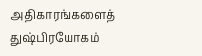அதிகாரங்களைத் துஷ்பிரயோகம்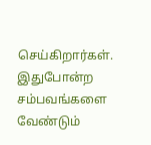செய்கிறார்கள். இதுபோன்ற சம்பவங்களை வேண்டும்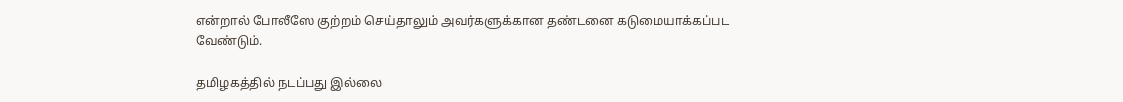என்றால் போலீஸே குற்றம் செய்தாலும் அவர்களுக்கான தண்டனை கடுமையாக்கப்பட வேண்டும்.

தமிழகத்தில் நடப்பது இல்லை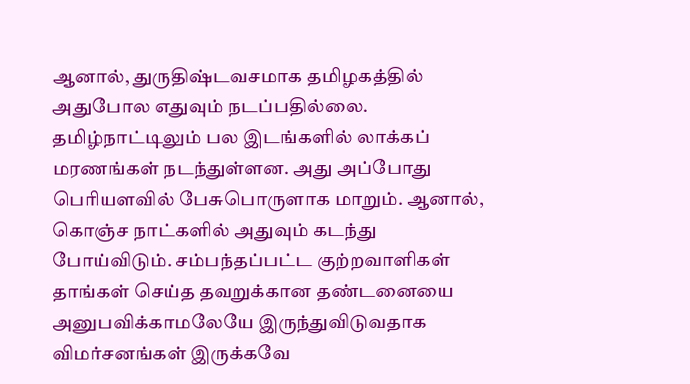ஆனால், துருதிஷ்டவசமாக தமிழகத்தில் அதுபோல எதுவும் நடப்பதில்லை. தமிழ்நாட்டிலும் பல இடங்களில் லாக்கப் மரணங்கள் நடந்துள்ளன. அது அப்போது பெரியளவில் பேசுபொருளாக மாறும். ஆனால், கொஞ்ச நாட்களில் அதுவும் கடந்து போய்விடும். சம்பந்தப்பட்ட குற்றவாளிகள் தாங்கள் செய்த தவறுக்கான தண்டனையை அனுபவிக்காமலேயே இருந்துவிடுவதாக விமர்சனங்கள் இருக்கவே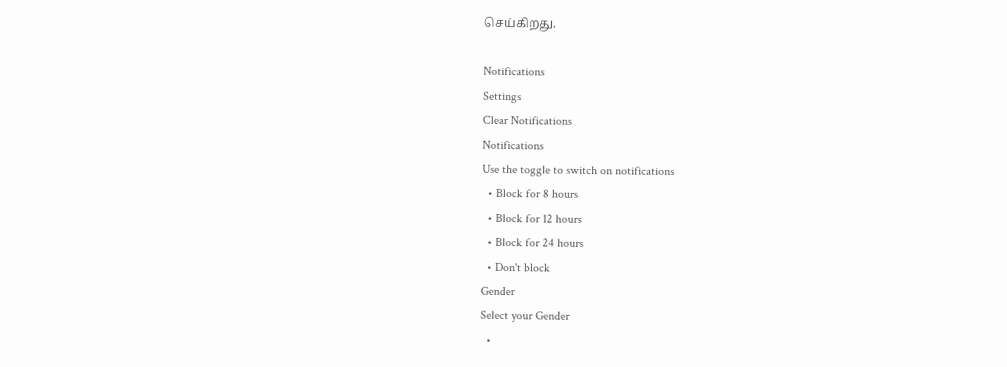செய்கிறது.

Notifications
Settings
Clear Notifications
Notifications
Use the toggle to switch on notifications
  • Block for 8 hours
  • Block for 12 hours
  • Block for 24 hours
  • Don't block
Gender
Select your Gender
  •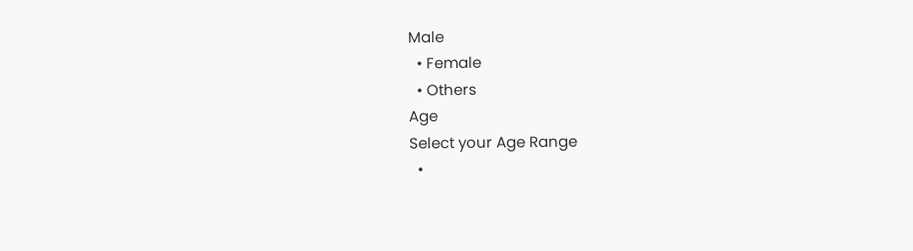Male
  • Female
  • Others
Age
Select your Age Range
  •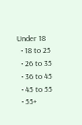Under 18
  • 18 to 25
  • 26 to 35
  • 36 to 45
  • 45 to 55
  • 55+